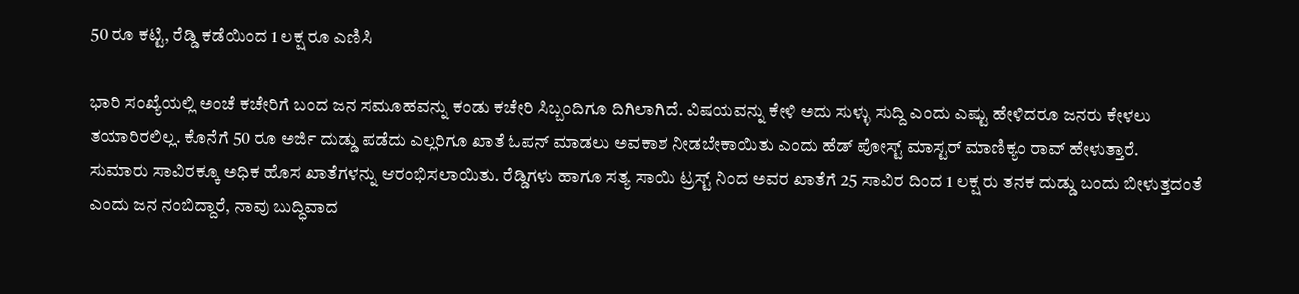50 ರೂ ಕಟ್ಟಿ, ರೆಡ್ಡಿ ಕಡೆಯಿಂದ 1 ಲಕ್ಷ ರೂ ಎಣಿಸಿ

ಭಾರಿ ಸಂಖ್ಯೆಯಲ್ಲಿ ಅಂಚೆ ಕಚೇರಿಗೆ ಬಂದ ಜನ ಸಮೂಹವನ್ನು ಕಂಡು ಕಚೇರಿ ಸಿಬ್ಬಂದಿಗೂ ದಿಗಿಲಾಗಿದೆ. ವಿಷಯವನ್ನು ಕೇಳಿ ಅದು ಸುಳ್ಳು ಸುದ್ದಿ ಎಂದು ಎಷ್ಟು ಹೇಳಿದರೂ ಜನರು ಕೇಳಲು ತಯಾರಿರಲಿಲ್ಲ. ಕೊನೆಗೆ 50 ರೂ ಅರ್ಜಿ ದುಡ್ಡು ಪಡೆದು ಎಲ್ಲರಿಗೂ ಖಾತೆ ಓಪನ್ ಮಾಡಲು ಅವಕಾಶ ನೀಡಬೇಕಾಯಿತು ಎಂದು ಹೆಡ್ ಪೋಸ್ಟ್ ಮಾಸ್ಟರ್ ಮಾಣಿಕ್ಯಂ ರಾವ್ ಹೇಳುತ್ತಾರೆ.
ಸುಮಾರು ಸಾವಿರಕ್ಕೂ ಅಧಿಕ ಹೊಸ ಖಾತೆಗಳನ್ನು ಆರಂಭಿಸಲಾಯಿತು. ರೆಡ್ಡಿಗಳು ಹಾಗೂ ಸತ್ಯ ಸಾಯಿ ಟ್ರಸ್ಟ್ ನಿಂದ ಅವರ ಖಾತೆಗೆ 25 ಸಾವಿರ ದಿಂದ 1 ಲಕ್ಷ ರು ತನಕ ದುಡ್ಡು ಬಂದು ಬೀಳುತ್ತದಂತೆ ಎಂದು ಜನ ನಂಬಿದ್ದಾರೆ, ನಾವು ಬುದ್ಧಿವಾದ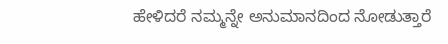ಹೇಳಿದರೆ ನಮ್ಮನ್ನೇ ಅನುಮಾನದಿಂದ ನೋಡುತ್ತಾರೆ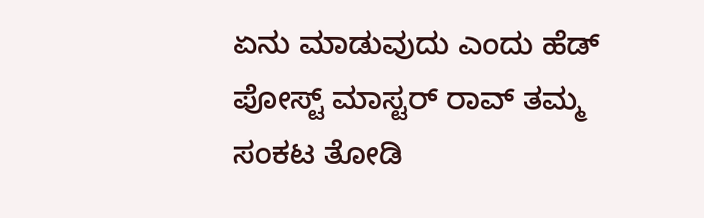ಏನು ಮಾಡುವುದು ಎಂದು ಹೆಡ್ ಪೋಸ್ಟ್ ಮಾಸ್ಟರ್ ರಾವ್ ತಮ್ಮ ಸಂಕಟ ತೋಡಿ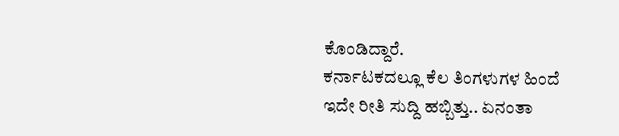ಕೊಂಡಿದ್ದಾರೆ.
ಕರ್ನಾಟಕದಲ್ಲೂ ಕೆಲ ತಿಂಗಳುಗಳ ಹಿಂದೆ ಇದೇ ರೀತಿ ಸುದ್ದಿ ಹಬ್ಬಿತ್ತು.. ಏನಂತಾ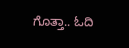ಗೊತ್ತಾ.. ಓದಿ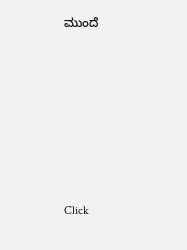ಮುಂದೆ












Click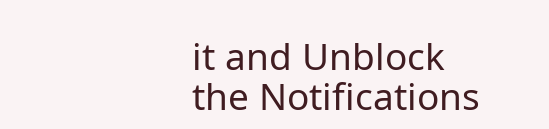it and Unblock the Notifications